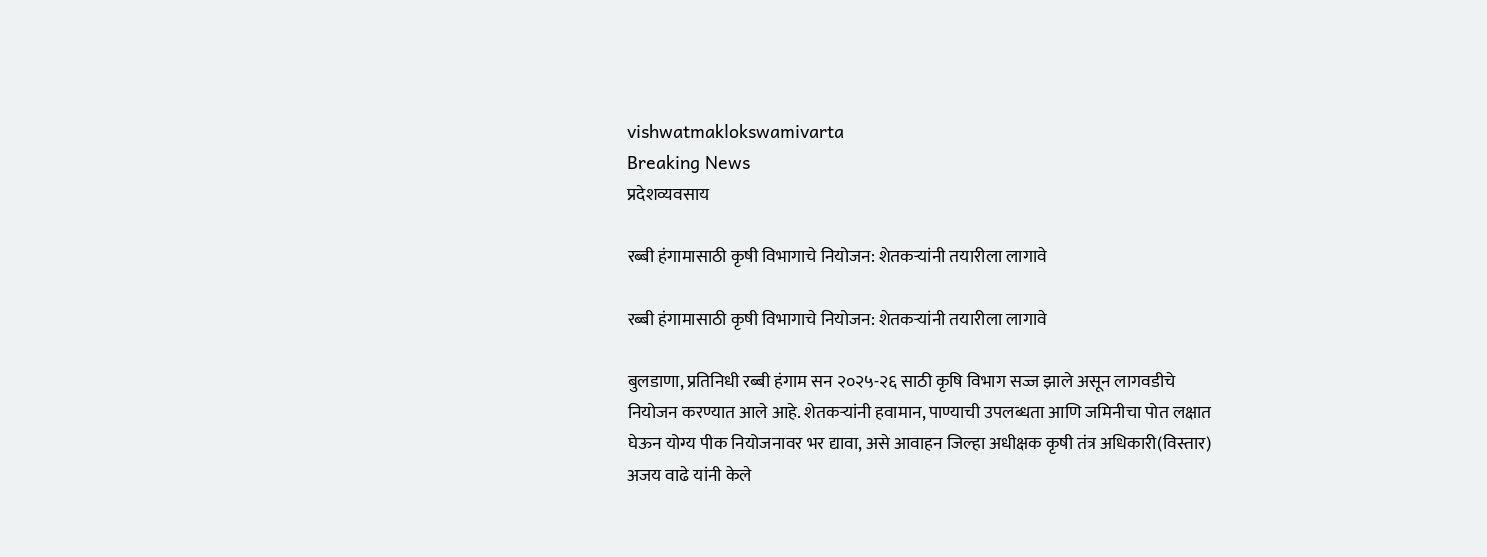vishwatmaklokswamivarta
Breaking News
प्रदेशव्यवसाय

रब्बी हंगामासाठी कृषी विभागाचे नियोजन: शेतकऱ्यांनी तयारीला लागावे

रब्बी हंगामासाठी कृषी विभागाचे नियोजन: शेतकऱ्यांनी तयारीला लागावे

बुलडाणा, प्रतिनिधी रब्बी हंगाम सन २०२५-२६ साठी कृषि विभाग सज्ज झाले असून लागवडीचे नियोजन करण्यात आले आहे. शेतकऱ्यांनी हवामान, पाण्याची उपलब्धता आणि जमिनीचा पोत लक्षात घेऊन योग्य पीक नियोजनावर भर द्यावा, असे आवाहन जिल्हा अधीक्षक कृषी तंत्र अधिकारी(विस्तार) अजय वाढे यांनी केले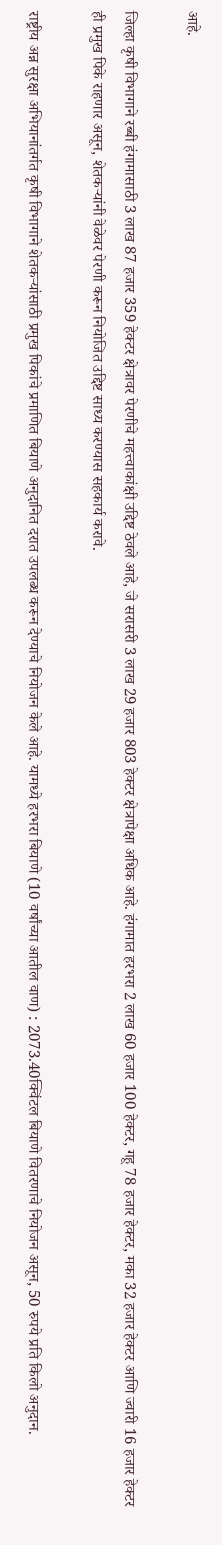आहे.

जिल्हा कृषी विभागाने रब्बी हंगामासाठी 3 लाख 87 हजार 359 हेक्टर क्षेत्रावर पेरणीचे महत्त्वाकांक्षी उद्दिष्ट ठेवले आहे, जे सरासरी 3 लाख 29 हजार 803 हेक्टर क्षेत्रापेक्षा अधिक आहे. हंगामात हरभरा 2 लाख 60 हजार 100 हेक्टर, गहू 78 हजार हेक्टर, मका 32 हजार हेक्टर आणि ज्वारी 16 हजार हेक्टर ही प्रमुख पिके राहणार असून, शेतकऱ्यांनी वेळेवर पेरणी करून नियोजित उद्दिष्ट साध्य करण्यास सहकार्य करावे.

राष्ट्रीय अन्न सुरक्षा अभियानांतर्गत कृषी विभागाने शेतकऱ्यांसाठी प्रमुख पिकांचे प्रमाणित बियाणे अनुदानित दरात उपलब्ध करून देण्याचे नियोजन केले आहे. यामध्ये हरभरा बियाणे (10 वर्षांच्या आतील वाण) : 2073.40क्विंटल बियाणे वितरणाचे नियोजन असून, 50 रुपये प्रति किलो अनुदान.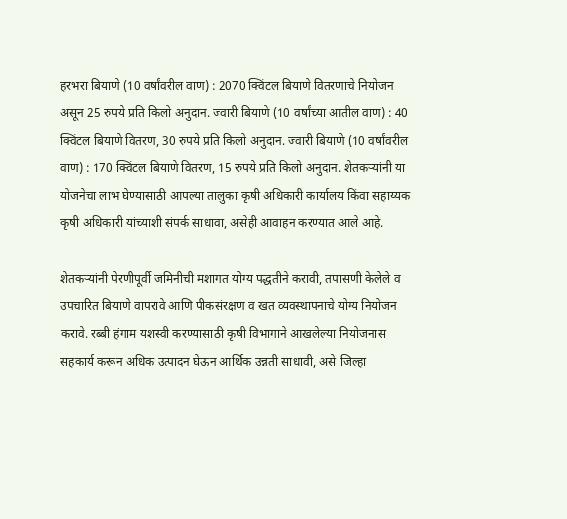हरभरा बियाणे (10 वर्षांवरील वाण) : 2070 क्विंटल बियाणे वितरणाचे नियोजन असून 25 रुपये प्रति किलो अनुदान. ज्वारी बियाणे (10 वर्षांच्या आतील वाण) : 40 क्विंटल बियाणे वितरण, 30 रुपये प्रति किलो अनुदान. ज्वारी बियाणे (10 वर्षांवरील वाण) : 170 क्विंटल बियाणे वितरण, 15 रुपये प्रति किलो अनुदान. शेतकऱ्यांनी या योजनेचा लाभ घेण्यासाठी आपल्या तालुका कृषी अधिकारी कार्यालय किंवा सहाय्यक कृषी अधिकारी यांच्याशी संपर्क साधावा, असेही आवाहन करण्यात आले आहे.

शेतकऱ्यांनी पेरणीपूर्वी जमिनीची मशागत योग्य पद्धतीने करावी, तपासणी केलेले व उपचारित बियाणे वापरावे आणि पीकसंरक्षण व खत व्यवस्थापनाचे योग्य नियोजन करावे. रब्बी हंगाम यशस्वी करण्यासाठी कृषी विभागाने आखलेल्या नियोजनास सहकार्य करून अधिक उत्पादन घेऊन आर्थिक उन्नती साधावी, असे जिल्हा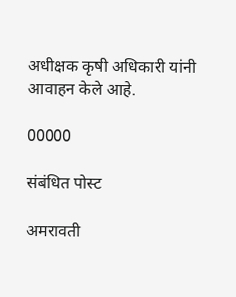अधीक्षक कृषी अधिकारी यांनी आवाहन केले आहे.

00000

संबंधित पोस्ट

अमरावती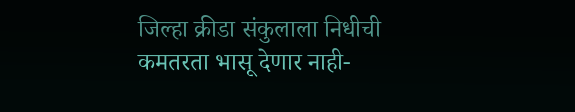जिल्हा क्रीडा संकुलाला निधीची कमतरता भासू देणार नाही-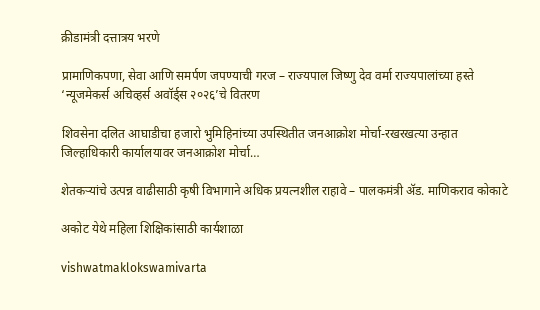क्रीडामंत्री दत्तात्रय भरणे

प्रामाणिकपणा, सेवा आणि समर्पण जपण्याची गरज – राज्यपाल जिष्णु देव वर्मा राज्यपालांच्या हस्ते ‘न्यूजमेकर्स अचिव्हर्स अवॉर्ड्स २०२६’चे वितरण

शिवसेना दलित आघाडीचा हजारो भुमिहिनांच्या उपस्थितीत जनआक्रोश मोर्चा-रखरखत्या उन्हात जिल्हाधिकारी कार्यालयावर जनआक्रोश मोर्चा…

शेतकऱ्यांचे उत्पन्न वाढीसाठी कृषी विभागाने अधिक प्रयत्नशील राहावे – पालकमंत्री ॲड. माणिकराव कोकाटे

अकोट येथे महिला शिक्षिकांसाठी कार्यशाळा

vishwatmaklokswamivarta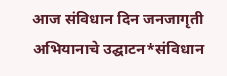आज संविधान दिन जनजागृती अभियानाचे उद्घाटन*संविधान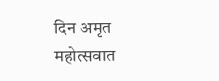दिन अमृत महोत्सवात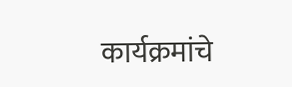कार्यक्रमांचे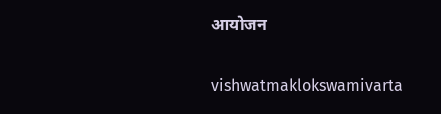आयोजन

vishwatmaklokswamivarta